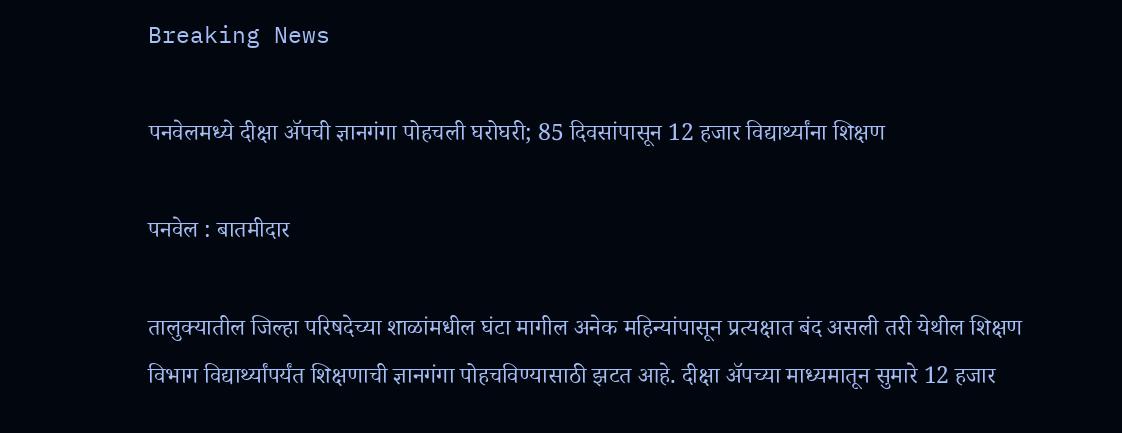Breaking News

पनवेलमध्ये दीक्षा अ‍ॅपची ज्ञानगंगा पोहचली घरोघरी; 85 दिवसांपासून 12 हजार विद्यार्थ्यांना शिक्षण

पनवेल : बातमीदार

तालुक्यातील जिल्हा परिषदेच्या शाळांमधील घंटा मागील अनेक महिन्यांपासून प्रत्यक्षात बंद असली तरी येथील शिक्षण विभाग विद्यार्थ्यांपर्यंत शिक्षणाची ज्ञानगंगा पोहचविण्यासाठी झटत आहे. दीक्षा अ‍ॅपच्या माध्यमातून सुमारे 12 हजार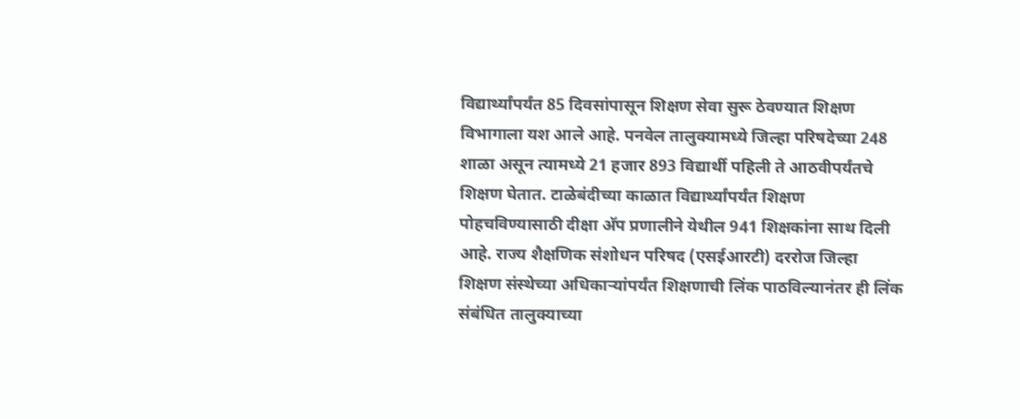विद्यार्थ्यांपर्यंत 85 दिवसांपासून शिक्षण सेवा सुरू ठेवण्यात शिक्षण विभागाला यश आले आहे. पनवेल तालुक्यामध्ये जिल्हा परिषदेच्या 248 शाळा असून त्यामध्ये 21 हजार 893 विद्यार्थी पहिली ते आठवीपर्यंतचे शिक्षण घेतात. टाळेबंदीच्या काळात विद्यार्थ्यांपर्यंत शिक्षण पोहचविण्यासाठी दीक्षा अ‍ॅप प्रणालीने येथील 941 शिक्षकांना साथ दिली आहे. राज्य शैक्षणिक संशोधन परिषद (एसईआरटी) दररोज जिल्हा शिक्षण संस्थेच्या अधिकार्‍यांपर्यंत शिक्षणाची लिंक पाठविल्यानंतर ही लिंक संबंधित तालुक्याच्या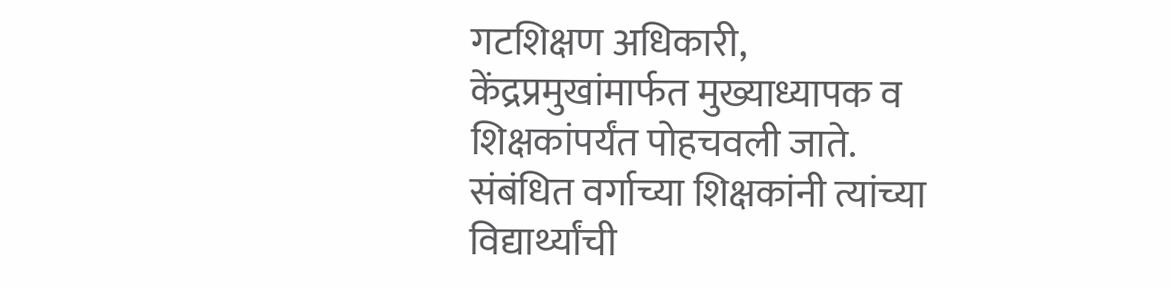गटशिक्षण अधिकारी, केंद्रप्रमुखांमार्फत मुख्याध्यापक व शिक्षकांपर्यंत पोहचवली जाते. संबंधित वर्गाच्या शिक्षकांनी त्यांच्या विद्यार्थ्यांची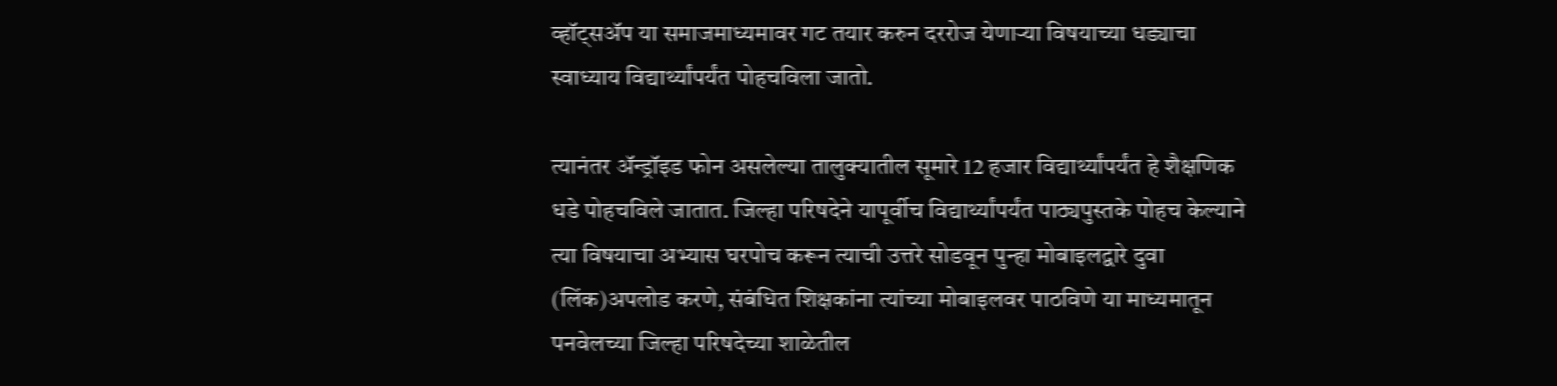व्हॉट्सअ‍ॅप या समाजमाध्यमावर गट तयार करुन दररोज येणार्‍या विषयाच्या धड्याचा स्वाध्याय विद्यार्थ्यांपर्यंत पोहचविला जातो.

त्यानंतर अ‍ॅन्ड्रॉइड फोन असलेल्या तालुक्यातील सूमारे 12 हजार विद्यार्थ्यांपर्यंत हे शैक्षणिक धडे पोहचविले जातात. जिल्हा परिषदेने यापूर्वीच विद्यार्थ्यांपर्यंत पाठ्यपुस्तके पोहच केल्याने त्या विषयाचा अभ्यास घरपोच करून त्याची उत्तरे सोडवून पुन्हा मोबाइलद्वारे दुवा (लिंक)अपलोड करणे, संबंधित शिक्षकांना त्यांच्या मोबाइलवर पाठविणे या माध्यमातून पनवेलच्या जिल्हा परिषदेच्या शाळेतील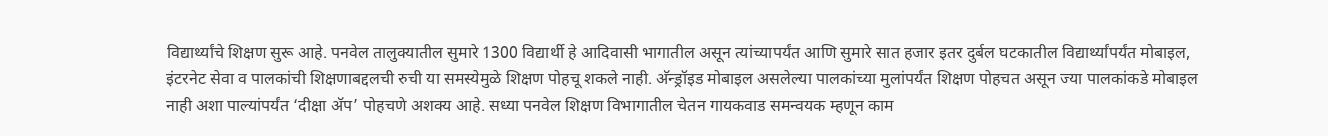विद्यार्थ्यांचे शिक्षण सुरू आहे. पनवेल तालुक्यातील सुमारे 1300 विद्यार्थी हे आदिवासी भागातील असून त्यांच्यापर्यंत आणि सुमारे सात हजार इतर दुर्बल घटकातील विद्यार्थ्यांपर्यंत मोबाइल, इंटरनेट सेवा व पालकांची शिक्षणाबद्दलची रुची या समस्येमुळे शिक्षण पोहचू शकले नाही. अ‍ॅन्ड्रॉइड मोबाइल असलेल्या पालकांच्या मुलांपर्यंत शिक्षण पोहचत असून ज्या पालकांकडे मोबाइल नाही अशा पाल्यांपर्यंत ‘दीक्षा अ‍ॅप’ पोहचणे अशक्य आहे. सध्या पनवेल शिक्षण विभागातील चेतन गायकवाड समन्वयक म्हणून काम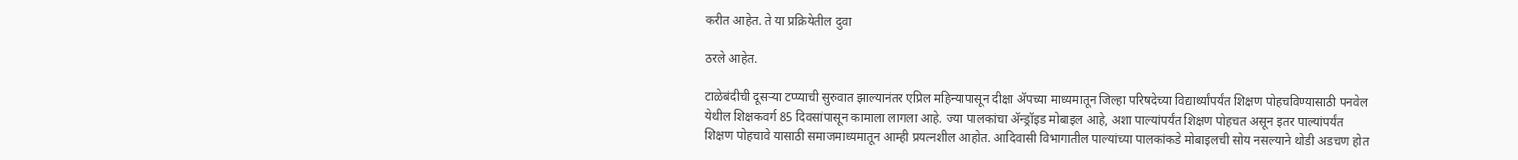करीत आहेत. ते या प्रक्रियेतील दुवा

ठरले आहेत.

टाळेबंदीची दूसर्‍या टप्प्याची सुरुवात झाल्यानंतर एप्रिल महिन्यापासून दीक्षा अ‍ॅपच्या माध्यमातून जिल्हा परिषदेच्या विद्यार्थ्यांपर्यंत शिक्षण पोहचविण्यासाठी पनवेल येथील शिक्षकवर्ग 85 दिवसांपासून कामाला लागला आहे. ज्या पालकांचा अ‍ॅन्ड्रॉइड मोबाइल आहे, अशा पाल्यांपर्यंत शिक्षण पोहचत असून इतर पाल्यांपर्यंत शिक्षण पोहचावे यासाठी समाजमाध्यमातून आम्ही प्रयत्नशील आहोत. आदिवासी विभागातील पाल्यांच्या पालकांकडे मोबाइलची सोय नसल्याने थोडी अडचण होत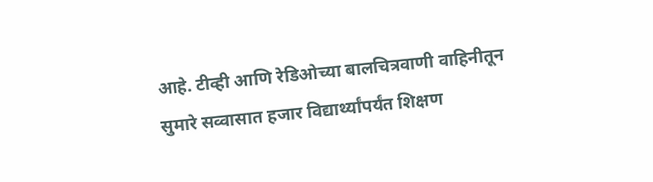आहे. टीव्ही आणि रेडिओच्या बालचित्रवाणी वाहिनीतून सुमारे सव्वासात हजार विद्यार्थ्यांपर्यंत शिक्षण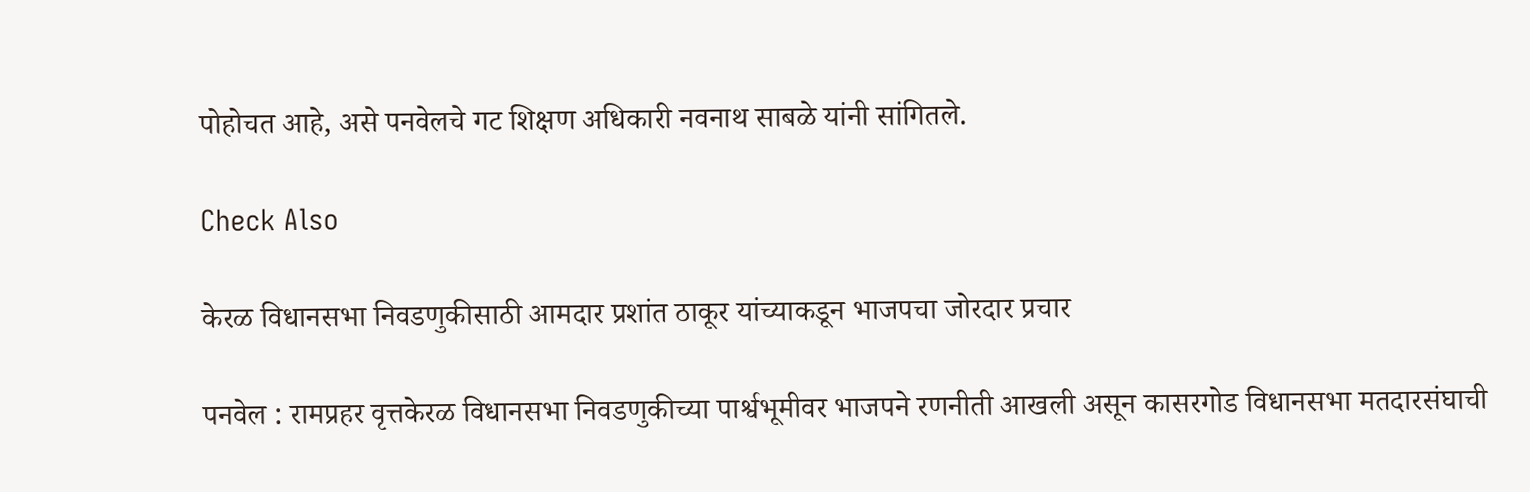पोहोचत आहे, असे पनवेलचे गट शिक्षण अधिकारी नवनाथ साबळे यांनी सांगितले.

Check Also

केरळ विधानसभा निवडणुकीसाठी आमदार प्रशांत ठाकूर यांच्याकडून भाजपचा जोरदार प्रचार

पनवेल : रामप्रहर वृत्तकेरळ विधानसभा निवडणुकीच्या पार्श्वभूमीवर भाजपने रणनीती आखली असून कासरगोड विधानसभा मतदारसंघाची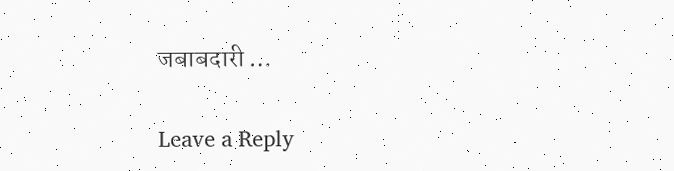जबाबदारी …

Leave a Reply